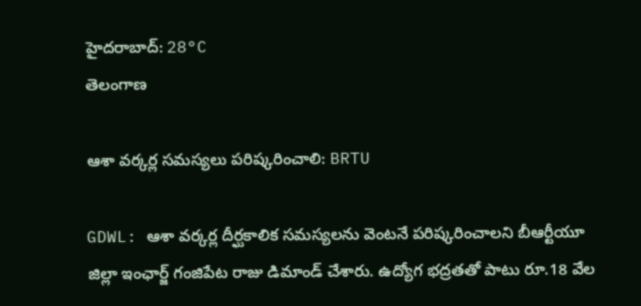హైదరాబాద్: 28°C
తెలంగాణ

ఆశా వర్కర్ల సమస్యలు పరిష్కరించాలి: BRTU

GDWL: ఆశా వర్కర్ల దీర్ఘకాలిక సమస్యలను వెంటనే పరిష్కరించాలని బీఆర్టీయూ జిల్లా ఇంఛార్జ్ గంజిపేట రాజు డిమాండ్ చేశారు. ఉద్యోగ భద్రతతో పాటు రూ.18 వేల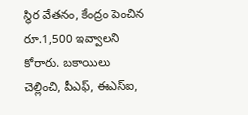స్థిర వేతనం, కేంద్రం పెంచిన రూ.1,500 ఇవ్వాలని కోరారు. బకాయిలు చెల్లించి, పీఎఫ్, ఈఎస్ఐ,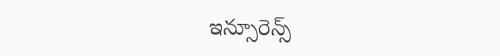ఇన్సూరెన్స్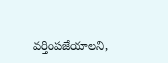వర్తింపజేయాలని,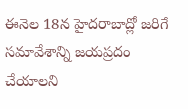ఈనెల 18న హైదరాబాద్లో జరిగే సమావేశాన్ని జయప్రదం చేయాలని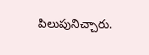పిలుపునిచ్చారు.